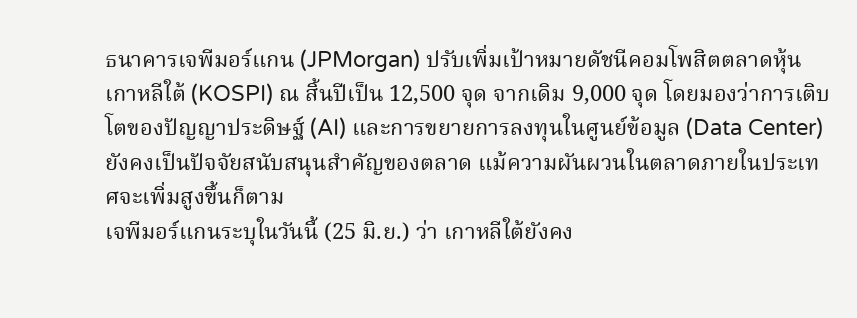ธนาคารเจพีมอร์แกน (JPMorgan) ปรับเพิ่มเป้าหมายดัชนีคอมโพสิตตลาดหุ้นเกาหลีใต้ (KOSPI) ณ สิ้นปีเป็น 12,500 จุด จากเดิม 9,000 จุด โดยมองว่าการเติบโตของปัญญาประดิษฐ์ (AI) และการขยายการลงทุนในศูนย์ข้อมูล (Data Center) ยังคงเป็นปัจจัยสนับสนุนสำคัญของตลาด แม้ความผันผวนในตลาดภายในประเทศจะเพิ่มสูงขึ้นก็ตาม
เจพีมอร์แกนระบุในวันนี้ (25 มิ.ย.) ว่า เกาหลีใต้ยังคง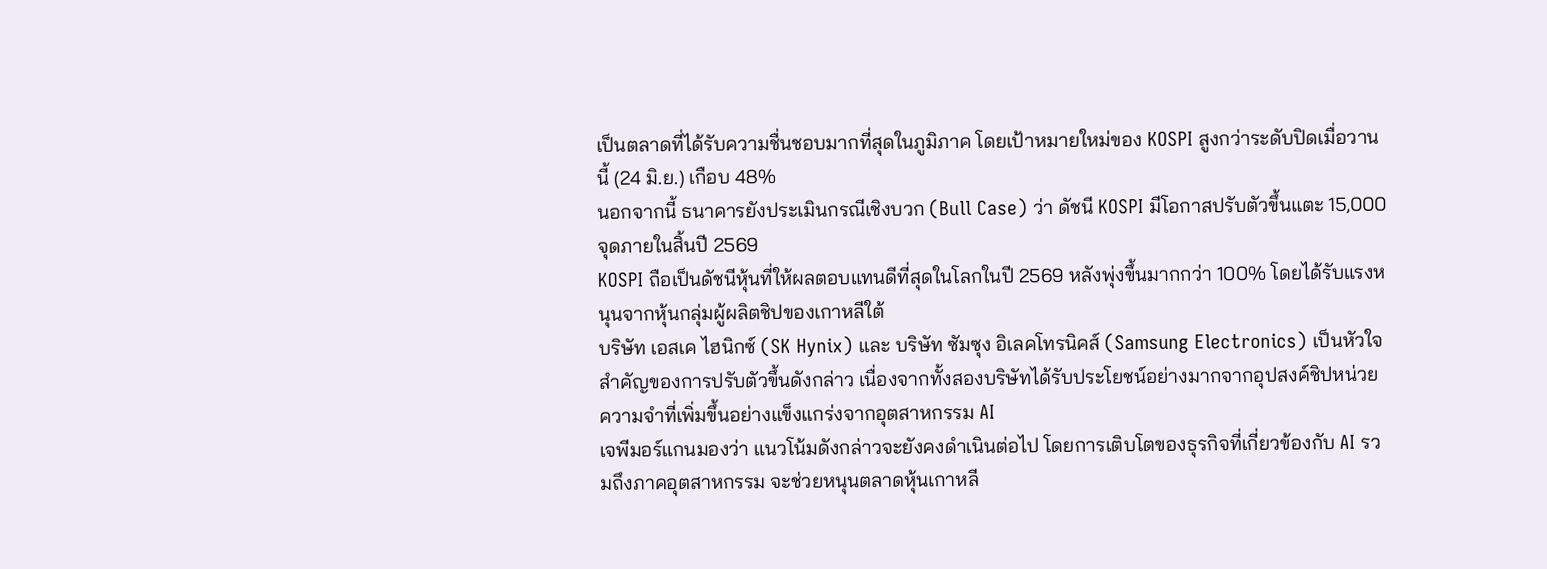เป็นตลาดที่ได้รับความชื่นชอบมากที่สุดในภูมิภาค โดยเป้าหมายใหม่ของ KOSPI สูงกว่าระดับปิดเมื่อวานนี้ (24 มิ.ย.) เกือบ 48%
นอกจากนี้ ธนาคารยังประเมินกรณีเชิงบวก (Bull Case) ว่า ดัชนี KOSPI มีโอกาสปรับตัวขึ้นแตะ 15,000 จุดภายในสิ้นปี 2569
KOSPI ถือเป็นดัชนีหุ้นที่ให้ผลตอบแทนดีที่สุดในโลกในปี 2569 หลังพุ่งขึ้นมากกว่า 100% โดยได้รับแรงหนุนจากหุ้นกลุ่มผู้ผลิตชิปของเกาหลีใต้
บริษัท เอสเค ไฮนิกซ์ (SK Hynix) และ บริษัท ซัมซุง อิเลคโทรนิคส์ (Samsung Electronics) เป็นหัวใจสำคัญของการปรับตัวขึ้นดังกล่าว เนื่องจากทั้งสองบริษัทได้รับประโยชน์อย่างมากจากอุปสงค์ชิปหน่วยความจำที่เพิ่มขึ้นอย่างแข็งแกร่งจากอุตสาหกรรม AI
เจพีมอร์แกนมองว่า แนวโน้มดังกล่าวจะยังคงดำเนินต่อไป โดยการเติบโตของธุรกิจที่เกี่ยวข้องกับ AI รวมถึงภาคอุตสาหกรรม จะช่วยหนุนตลาดหุ้นเกาหลี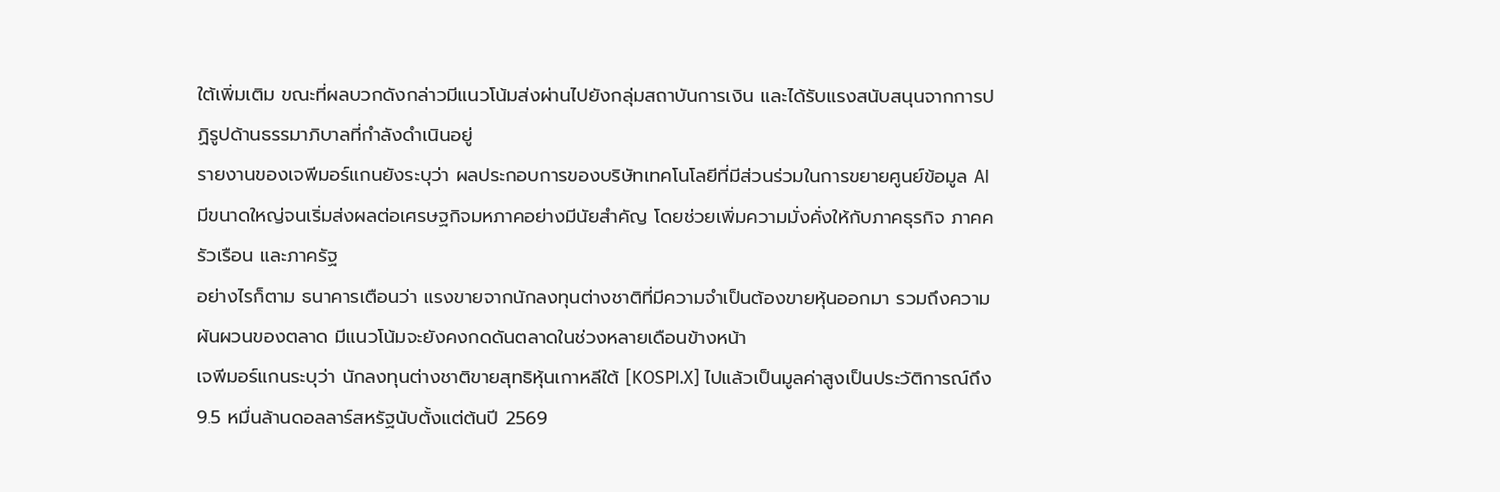ใต้เพิ่มเติม ขณะที่ผลบวกดังกล่าวมีแนวโน้มส่งผ่านไปยังกลุ่มสถาบันการเงิน และได้รับแรงสนับสนุนจากการปฏิรูปด้านธรรมาภิบาลที่กำลังดำเนินอยู่
รายงานของเจพีมอร์แกนยังระบุว่า ผลประกอบการของบริษัทเทคโนโลยีที่มีส่วนร่วมในการขยายศูนย์ข้อมูล AI มีขนาดใหญ่จนเริ่มส่งผลต่อเศรษฐกิจมหภาคอย่างมีนัยสำคัญ โดยช่วยเพิ่มความมั่งคั่งให้กับภาคธุรกิจ ภาคครัวเรือน และภาครัฐ
อย่างไรก็ตาม ธนาคารเตือนว่า แรงขายจากนักลงทุนต่างชาติที่มีความจำเป็นต้องขายหุ้นออกมา รวมถึงความผันผวนของตลาด มีแนวโน้มจะยังคงกดดันตลาดในช่วงหลายเดือนข้างหน้า
เจพีมอร์แกนระบุว่า นักลงทุนต่างชาติขายสุทธิหุ้นเกาหลีใต้ [KOSPI.X] ไปแล้วเป็นมูลค่าสูงเป็นประวัติการณ์ถึง 9.5 หมื่นล้านดอลลาร์สหรัฐนับตั้งแต่ต้นปี 2569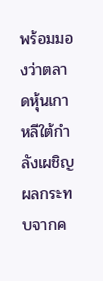พร้อมมองว่าตลาดหุ้นเกาหลีใต้กำลังเผชิญผลกระทบจากค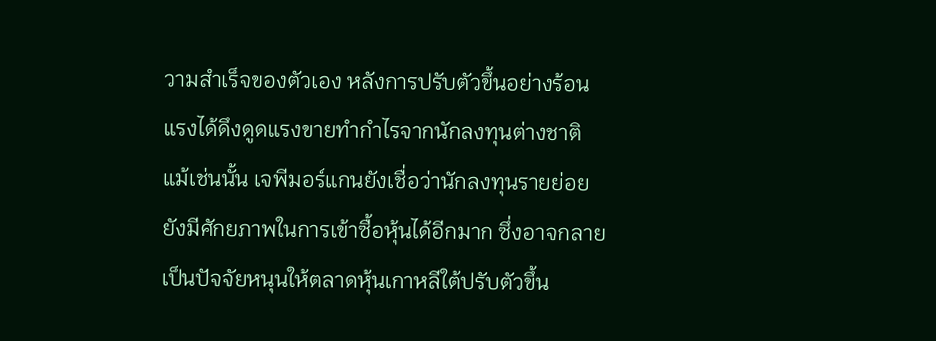วามสำเร็จของตัวเอง หลังการปรับตัวขึ้นอย่างร้อนแรงได้ดึงดูดแรงขายทำกำไรจากนักลงทุนต่างชาติ
แม้เช่นนั้น เจพีมอร์แกนยังเชื่อว่านักลงทุนรายย่อยยังมีศักยภาพในการเข้าซื้อหุ้นได้อีกมาก ซึ่งอาจกลายเป็นปัจจัยหนุนให้ตลาดหุ้นเกาหลีใต้ปรับตัวขึ้น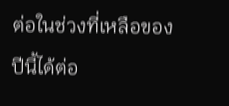ต่อในช่วงที่เหลือของปีนี้ได้ต่อ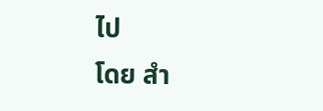ไป
โดย สำ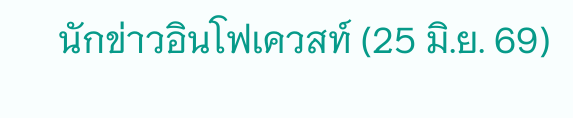นักข่าวอินโฟเควสท์ (25 มิ.ย. 69)